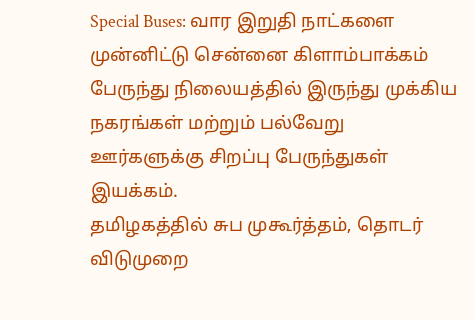Special Buses: வார இறுதி நாட்களை முன்னிட்டு சென்னை கிளாம்பாக்கம் பேருந்து நிலையத்தில் இருந்து முக்கிய நகரங்கள் மற்றும் பல்வேறு ஊர்களுக்கு சிறப்பு பேருந்துகள் இயக்கம்.
தமிழகத்தில் சுப முகூர்த்தம், தொடர் விடுமுறை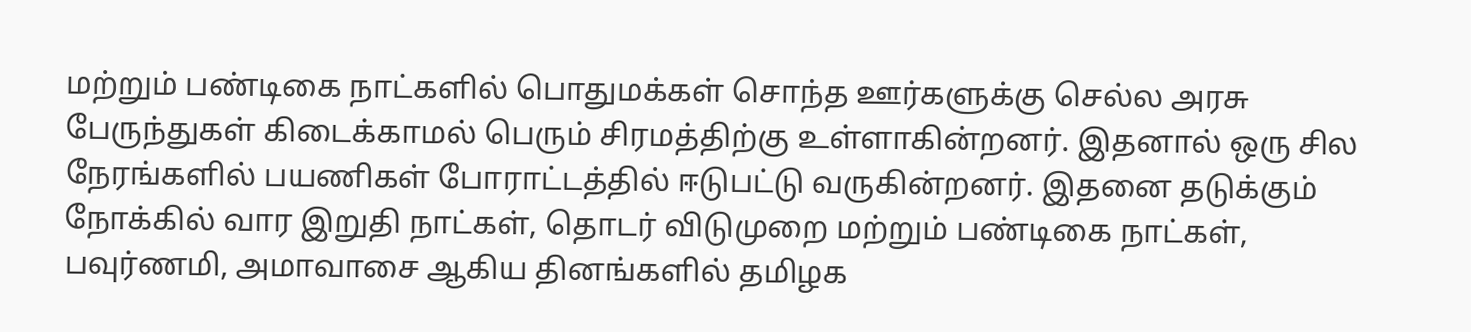மற்றும் பண்டிகை நாட்களில் பொதுமக்கள் சொந்த ஊர்களுக்கு செல்ல அரசு பேருந்துகள் கிடைக்காமல் பெரும் சிரமத்திற்கு உள்ளாகின்றனர். இதனால் ஒரு சில நேரங்களில் பயணிகள் போராட்டத்தில் ஈடுபட்டு வருகின்றனர். இதனை தடுக்கும் நோக்கில் வார இறுதி நாட்கள், தொடர் விடுமுறை மற்றும் பண்டிகை நாட்கள், பவுர்ணமி, அமாவாசை ஆகிய தினங்களில் தமிழக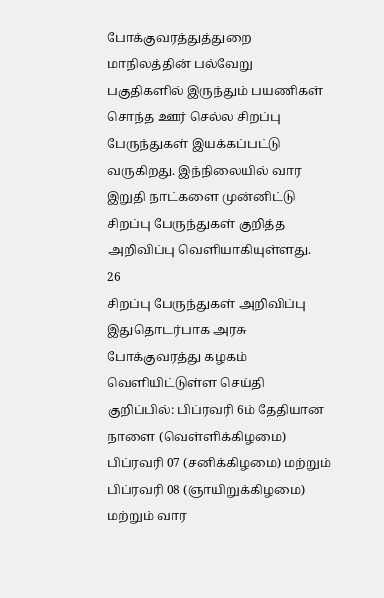போக்குவரத்துத்துறை மாநிலத்தின் பல்வேறு பகுதிகளில் இருந்தும் பயணிகள் சொந்த ஊர் செல்ல சிறப்பு பேருந்துகள் இயக்கப்பட்டு வருகிறது. இந்நிலையில் வார இறுதி நாட்களை முன்னிட்டு சிறப்பு பேருந்துகள் குறித்த அறிவிப்பு வெளியாகியுள்ளது.
26
சிறப்பு பேருந்துகள் அறிவிப்பு
இதுதொடர்பாக அரசு போக்குவரத்து கழகம் வெளியிட்டுள்ள செய்தி குறிப்பில்: பிப்ரவரி 6ம் தேதியான நாளை (வெள்ளிக்கிழமை) பிப்ரவரி 07 (சனிக்கிழமை) மற்றும் பிப்ரவரி 08 (ஞாயிறுக்கிழமை) மற்றும் வார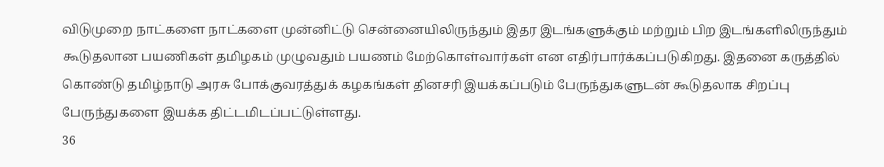விடுமுறை நாட்களை நாட்களை முன்னிட்டு சென்னையிலிருந்தும் இதர இடங்களுக்கும் மற்றும் பிற இடங்களிலிருந்தும் கூடுதலான பயணிகள் தமிழகம் முழுவதும் பயணம் மேற்கொள்வார்கள் என எதிர்பார்க்கப்படுகிறது. இதனை கருத்தில் கொண்டு தமிழ்நாடு அரசு போக்குவரத்துக் கழகங்கள் தினசரி இயக்கப்படும் பேருந்துகளுடன் கூடுதலாக சிறப்பு பேருந்துகளை இயக்க திட்டமிடப்பட்டுள்ளது.
36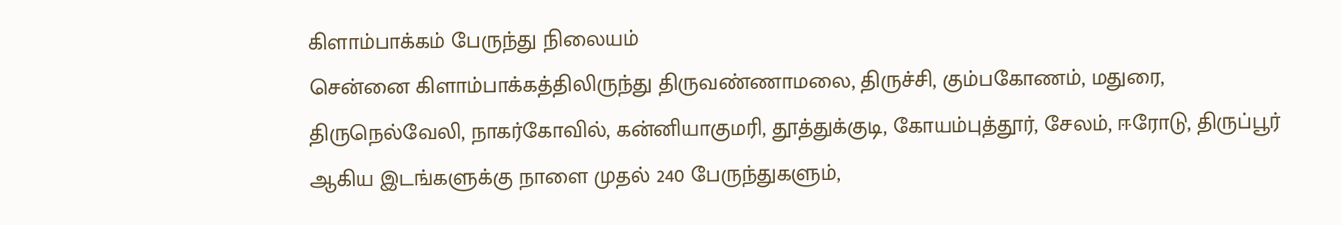கிளாம்பாக்கம் பேருந்து நிலையம்
சென்னை கிளாம்பாக்கத்திலிருந்து திருவண்ணாமலை, திருச்சி, கும்பகோணம், மதுரை, திருநெல்வேலி, நாகர்கோவில், கன்னியாகுமரி, தூத்துக்குடி, கோயம்புத்தூர், சேலம், ஈரோடு, திருப்பூர் ஆகிய இடங்களுக்கு நாளை முதல் 240 பேருந்துகளும்,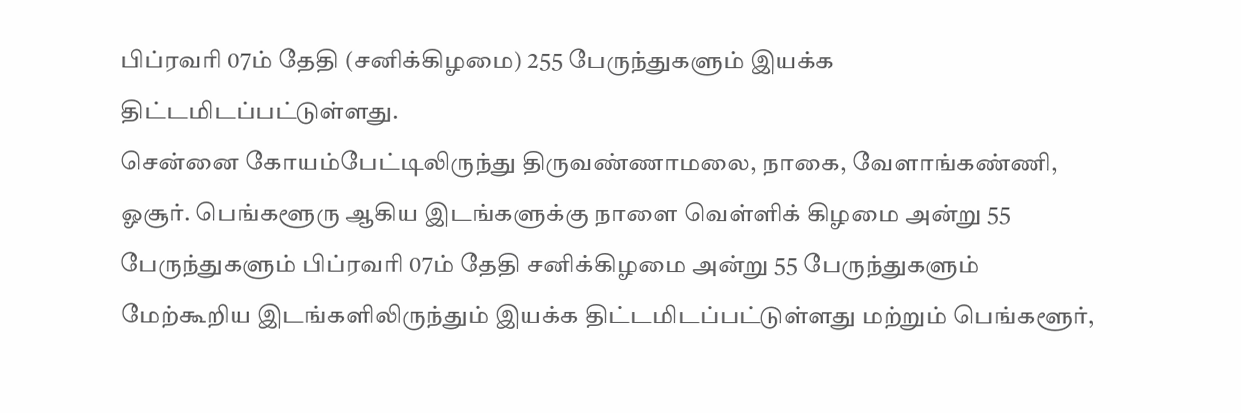பிப்ரவரி 07ம் தேதி (சனிக்கிழமை) 255 பேருந்துகளும் இயக்க திட்டமிடப்பட்டுள்ளது.
சென்னை கோயம்பேட்டிலிருந்து திருவண்ணாமலை, நாகை, வேளாங்கண்ணி, ஓசூர். பெங்களூரு ஆகிய இடங்களுக்கு நாளை வெள்ளிக் கிழமை அன்று 55 பேருந்துகளும் பிப்ரவரி 07ம் தேதி சனிக்கிழமை அன்று 55 பேருந்துகளும் மேற்கூறிய இடங்களிலிருந்தும் இயக்க திட்டமிடப்பட்டுள்ளது மற்றும் பெங்களூர்,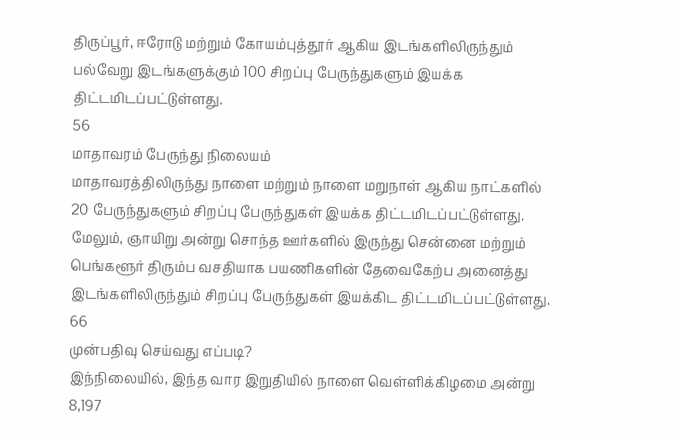திருப்பூர், ஈரோடு மற்றும் கோயம்புத்தூர் ஆகிய இடங்களிலிருந்தும் பல்வேறு இடங்களுக்கும் 100 சிறப்பு பேருந்துகளும் இயக்க திட்டமிடப்பட்டுள்ளது.
56
மாதாவரம் பேருந்து நிலையம்
மாதாவரத்திலிருந்து நாளை மற்றும் நாளை மறுநாள் ஆகிய நாட்களில் 20 பேருந்துகளும் சிறப்பு பேருந்துகள் இயக்க திட்டமிடப்பட்டுள்ளது. மேலும், ஞாயிறு அன்று சொந்த ஊர்களில் இருந்து சென்னை மற்றும் பெங்களூர் திரும்ப வசதியாக பயணிகளின் தேவைகேற்ப அனைத்து இடங்களிலிருந்தும் சிறப்பு பேருந்துகள் இயக்கிட திட்டமிடப்பட்டுள்ளது.
66
முன்பதிவு செய்வது எப்படி?
இந்நிலையில், இந்த வார இறுதியில் நாளை வெள்ளிக்கிழமை அன்று 8,197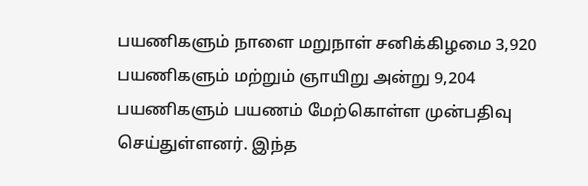பயணிகளும் நாளை மறுநாள் சனிக்கிழமை 3,920 பயணிகளும் மற்றும் ஞாயிறு அன்று 9,204 பயணிகளும் பயணம் மேற்கொள்ள முன்பதிவு செய்துள்ளனர். இந்த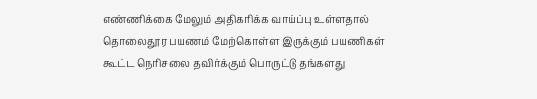எண்ணிக்கை மேலும் அதிகரிக்க வாய்ப்பு உள்ளதால் தொலைதூர பயணம் மேற்கொள்ள இருக்கும் பயணிகள் கூட்ட நெரிசலை தவிர்க்கும் பொருட்டு தங்களது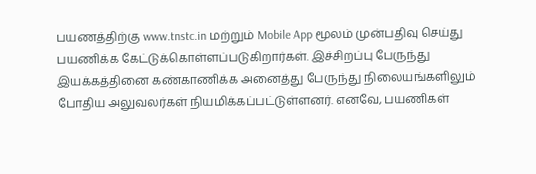பயணத்திற்கு www.tnstc.in மற்றும் Mobile App மூலம் முன்பதிவு செய்து பயணிக்க கேட்டுக்கொள்ளப்படுகிறார்கள். இச்சிறப்பு பேருந்து இயக்கத்தினை கண்காணிக்க அனைத்து பேருந்து நிலையங்களிலும் போதிய அலுவலர்கள் நியமிக்கப்பட்டுள்ளனர். எனவே, பயணிகள்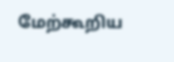மேற்கூறிய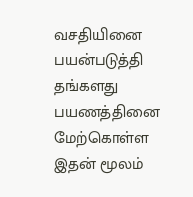வசதியினை பயன்படுத்தி தங்களது பயணத்தினை மேற்கொள்ள இதன் மூலம்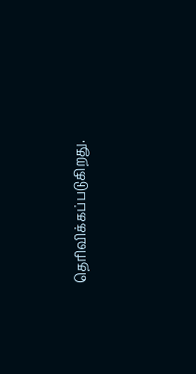தெரிவிக்கப்படுகிறது.